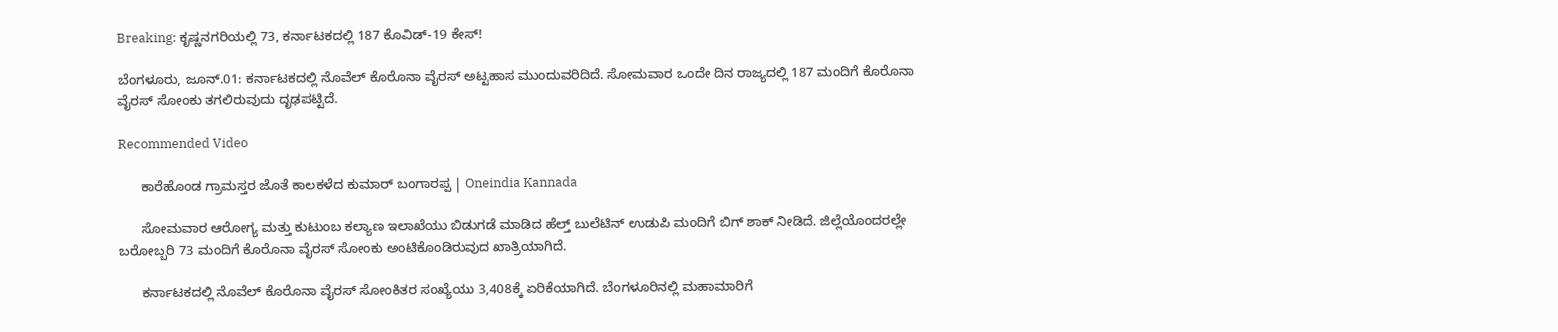Breaking: ಕೃಷ್ಣನಗರಿಯಲ್ಲಿ 73, ಕರ್ನಾಟಕದಲ್ಲಿ 187 ಕೊವಿಡ್-19 ಕೇಸ್!

ಬೆಂಗಳೂರು, ಜೂನ್.01: ಕರ್ನಾಟಕದಲ್ಲಿ ನೊವೆಲ್ ಕೊರೊನಾ ವೈರಸ್ ಅಟ್ಟಹಾಸ ಮುಂದುವರಿದಿದೆ. ಸೋಮವಾರ ಒಂದೇ ದಿನ ರಾಜ್ಯದಲ್ಲಿ 187 ಮಂದಿಗೆ ಕೊರೊನಾ ವೈರಸ್ ಸೋಂಕು ತಗಲಿರುವುದು ದೃಢಪಟ್ಟಿದೆ.

Recommended Video

      ಕಾರೆಹೊಂಡ ಗ್ರಾಮಸ್ತರ ಜೊತೆ ಕಾಲಕಳೆದ ಕುಮಾರ್ ಬಂಗಾರಪ್ಪ | Oneindia Kannada

      ಸೋಮವಾರ ಆರೋಗ್ಯ ಮತ್ತು ಕುಟುಂಬ ಕಲ್ಯಾಣ ಇಲಾಖೆಯು ಬಿಡುಗಡೆ ಮಾಡಿದ ಹೆಲ್ತ್ ಬುಲೆಟಿನ್ ಉಡುಪಿ ಮಂದಿಗೆ ಬಿಗ್ ಶಾಕ್ ನೀಡಿದೆ. ಜಿಲ್ಲೆಯೊಂದರಲ್ಲೇ ಬರೋಬ್ಬರಿ 73 ಮಂದಿಗೆ ಕೊರೊನಾ ವೈರಸ್ ಸೋಂಕು ಅಂಟಿಕೊಂಡಿರುವುದ ಖಾತ್ರಿಯಾಗಿದೆ.

      ಕರ್ನಾಟಕದಲ್ಲಿ ನೊವೆಲ್ ಕೊರೊನಾ ವೈರಸ್ ಸೋಂಕಿತರ ಸಂಖ್ಯೆಯು 3,408ಕ್ಕೆ ಏರಿಕೆಯಾಗಿದೆ. ಬೆಂಗಳೂರಿನಲ್ಲಿ ಮಹಾಮಾರಿಗೆ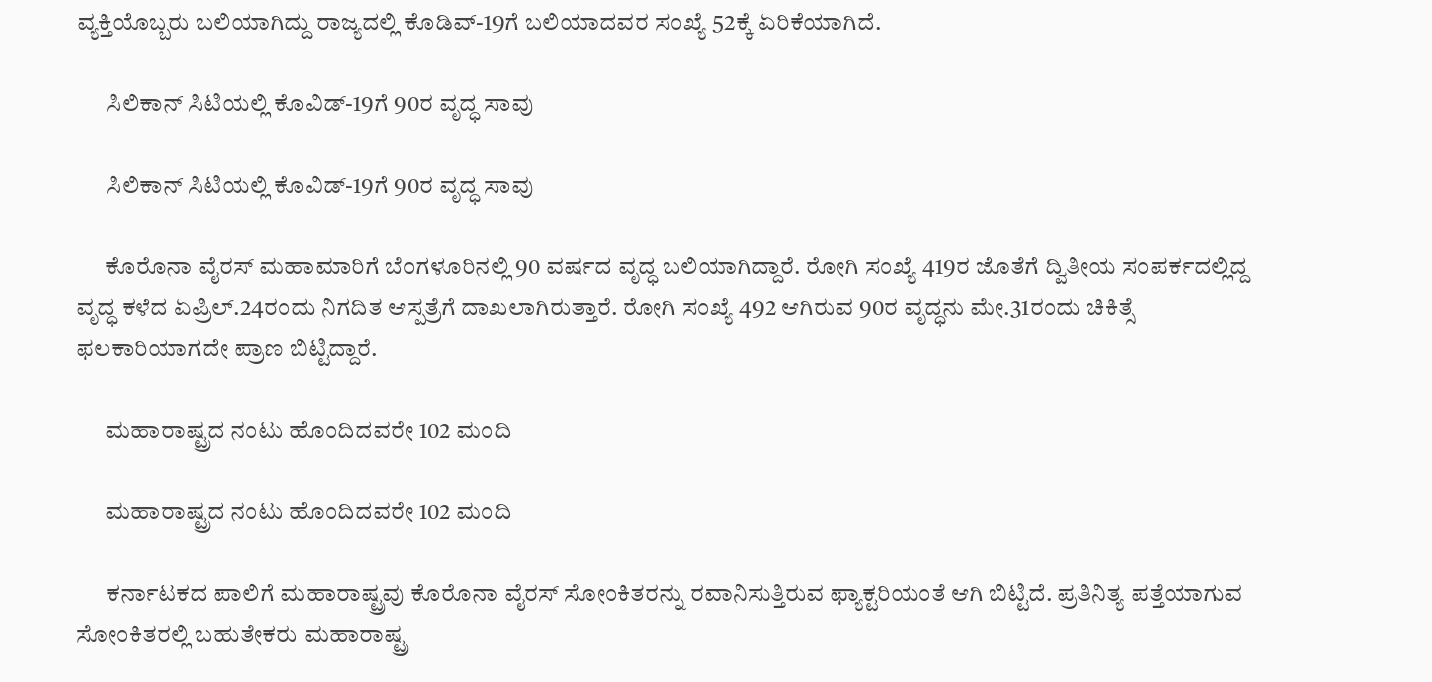ವ್ಯಕ್ತಿಯೊಬ್ಬರು ಬಲಿಯಾಗಿದ್ದು ರಾಜ್ಯದಲ್ಲಿ ಕೊಡಿವ್-19ಗೆ ಬಲಿಯಾದವರ ಸಂಖ್ಯೆ 52ಕ್ಕೆ ಏರಿಕೆಯಾಗಿದೆ.

      ಸಿಲಿಕಾನ್ ಸಿಟಿಯಲ್ಲಿ ಕೊವಿಡ್-19ಗೆ 90ರ ವೃದ್ಧ ಸಾವು

      ಸಿಲಿಕಾನ್ ಸಿಟಿಯಲ್ಲಿ ಕೊವಿಡ್-19ಗೆ 90ರ ವೃದ್ಧ ಸಾವು

      ಕೊರೊನಾ ವೈರಸ್ ಮಹಾಮಾರಿಗೆ ಬೆಂಗಳೂರಿನಲ್ಲಿ 90 ವರ್ಷದ ವೃದ್ಧ ಬಲಿಯಾಗಿದ್ದಾರೆ. ರೋಗಿ ಸಂಖ್ಯೆ 419ರ ಜೊತೆಗೆ ದ್ವಿತೀಯ ಸಂಪರ್ಕದಲ್ಲಿದ್ದ ವೃದ್ಧ ಕಳೆದ ಏಪ್ರಿಲ್.24ರಂದು ನಿಗದಿತ ಆಸ್ಪತ್ರೆಗೆ ದಾಖಲಾಗಿರುತ್ತಾರೆ. ರೋಗಿ ಸಂಖ್ಯೆ 492 ಆಗಿರುವ 90ರ ವೃದ್ಧನು ಮೇ.31ರಂದು ಚಿಕಿತ್ಸೆ ಫಲಕಾರಿಯಾಗದೇ ಪ್ರಾಣ ಬಿಟ್ಟಿದ್ದಾರೆ.

      ಮಹಾರಾಷ್ಟ್ರದ ನಂಟು ಹೊಂದಿದವರೇ 102 ಮಂದಿ

      ಮಹಾರಾಷ್ಟ್ರದ ನಂಟು ಹೊಂದಿದವರೇ 102 ಮಂದಿ

      ಕರ್ನಾಟಕದ ಪಾಲಿಗೆ ಮಹಾರಾಷ್ಟ್ರವು ಕೊರೊನಾ ವೈರಸ್ ಸೋಂಕಿತರನ್ನು ರವಾನಿಸುತ್ತಿರುವ ಫ್ಯಾಕ್ಟರಿಯಂತೆ ಆಗಿ ಬಿಟ್ಟಿದೆ. ಪ್ರತಿನಿತ್ಯ ಪತ್ತೆಯಾಗುವ ಸೋಂಕಿತರಲ್ಲಿ ಬಹುತೇಕರು ಮಹಾರಾಷ್ಟ್ರ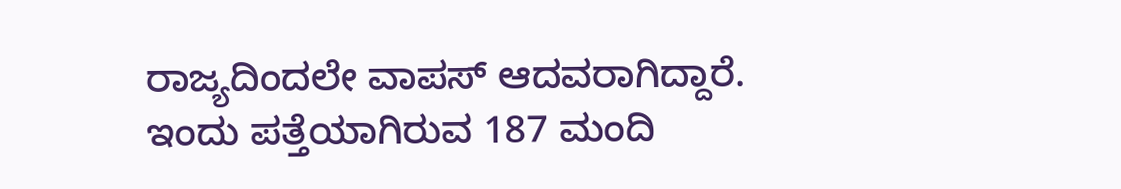ರಾಜ್ಯದಿಂದಲೇ ವಾಪಸ್ ಆದವರಾಗಿದ್ದಾರೆ. ಇಂದು ಪತ್ತೆಯಾಗಿರುವ 187 ಮಂದಿ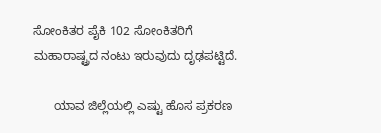ಸೋಂಕಿತರ ಪೈಕಿ 102 ಸೋಂಕಿತರಿಗೆ ಮಹಾರಾಷ್ಟ್ರದ ನಂಟು ಇರುವುದು ದೃಢಪಟ್ಟಿದೆ.

      ಯಾವ ಜಿಲ್ಲೆಯಲ್ಲಿ ಎಷ್ಟು ಹೊಸ ಪ್ರಕರಣ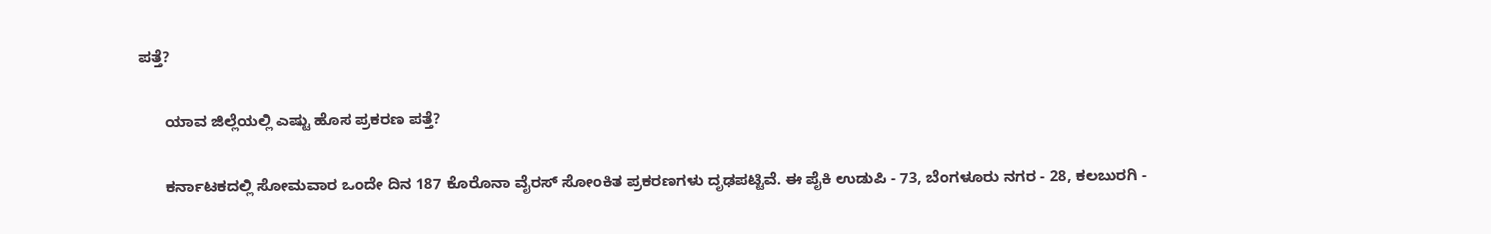ಪತ್ತೆ?

      ಯಾವ ಜಿಲ್ಲೆಯಲ್ಲಿ ಎಷ್ಟು ಹೊಸ ಪ್ರಕರಣ ಪತ್ತೆ?

      ಕರ್ನಾಟಕದಲ್ಲಿ ಸೋಮವಾರ ಒಂದೇ ದಿನ 187 ಕೊರೊನಾ ವೈರಸ್ ಸೋಂಕಿತ ಪ್ರಕರಣಗಳು ದೃಢಪಟ್ಟಿವೆ. ಈ ಪೈಕಿ ಉಡುಪಿ - 73, ಬೆಂಗಳೂರು ನಗರ - 28, ಕಲಬುರಗಿ -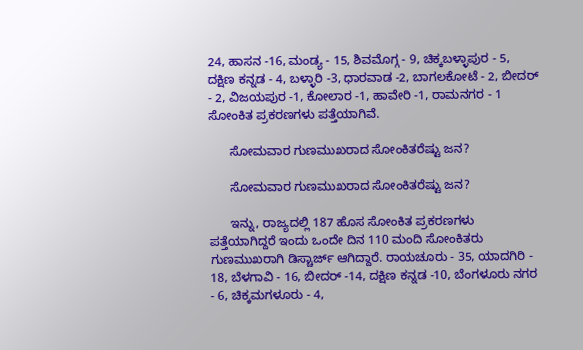24, ಹಾಸನ -16, ಮಂಡ್ಯ - 15, ಶಿವಮೊಗ್ಗ - 9, ಚಿಕ್ಕಬಳ್ಳಾಪುರ - 5, ದಕ್ಷಿಣ ಕನ್ನಡ - 4, ಬಳ್ಳಾರಿ -3, ಧಾರವಾಡ -2, ಬಾಗಲಕೋಟೆ - 2, ಬೀದರ್ - 2, ವಿಜಯಪುರ -1, ಕೋಲಾರ -1, ಹಾವೇರಿ -1, ರಾಮನಗರ - 1 ಸೋಂಕಿತ ಪ್ರಕರಣಗಳು ಪತ್ತೆಯಾಗಿವೆ.

      ಸೋಮವಾರ ಗುಣಮುಖರಾದ ಸೋಂಕಿತರೆಷ್ಟು ಜನ?

      ಸೋಮವಾರ ಗುಣಮುಖರಾದ ಸೋಂಕಿತರೆಷ್ಟು ಜನ?

      ಇನ್ನು, ರಾಜ್ಯದಲ್ಲಿ 187 ಹೊಸ ಸೋಂಕಿತ ಪ್ರಕರಣಗಳು ಪತ್ತೆಯಾಗಿದ್ದರೆ ಇಂದು ಒಂದೇ ದಿನ 110 ಮಂದಿ ಸೋಂಕಿತರು ಗುಣಮುಖರಾಗಿ ಡಿಸ್ಚಾರ್ಜ್ ಆಗಿದ್ದಾರೆ. ರಾಯಚೂರು - 35, ಯಾದಗಿರಿ - 18, ಬೆಳಗಾವಿ - 16, ಬೀದರ್ -14, ದಕ್ಷಿಣ ಕನ್ನಡ -10, ಬೆಂಗಳೂರು ನಗರ - 6, ಚಿಕ್ಕಮಗಳೂರು - 4,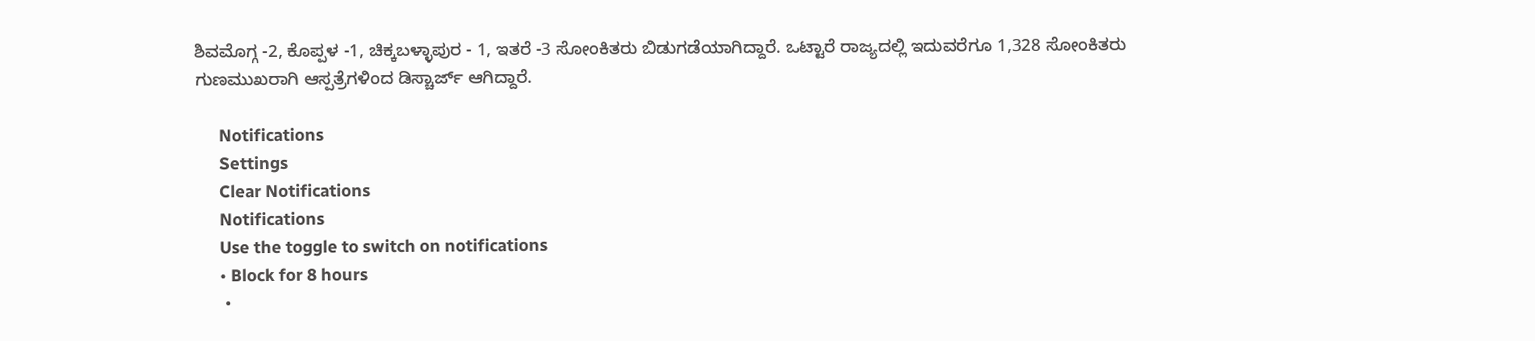ಶಿವಮೊಗ್ಗ -2, ಕೊಪ್ಪಳ -1, ಚಿಕ್ಕಬಳ್ಳಾಪುರ - 1, ಇತರೆ -3 ಸೋಂಕಿತರು ಬಿಡುಗಡೆಯಾಗಿದ್ದಾರೆ. ಒಟ್ಟಾರೆ ರಾಜ್ಯದಲ್ಲಿ ಇದುವರೆಗೂ 1,328 ಸೋಂಕಿತರು ಗುಣಮುಖರಾಗಿ ಆಸ್ಪತ್ರೆಗಳಿಂದ ಡಿಸ್ಚಾರ್ಜ್ ಆಗಿದ್ದಾರೆ.

      Notifications
      Settings
      Clear Notifications
      Notifications
      Use the toggle to switch on notifications
      • Block for 8 hours
      •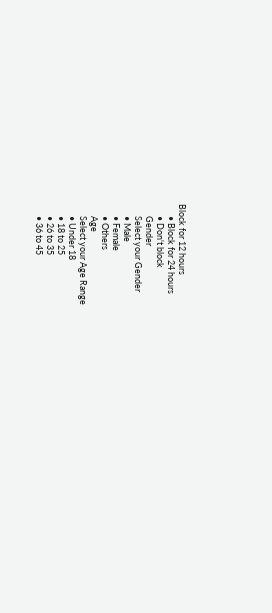Block for 12 hours
      • Block for 24 hours
      • Don't block
      Gender
      Select your Gender
      • Male
      • Female
      • Others
      Age
      Select your Age Range
      • Under 18
      • 18 to 25
      • 26 to 35
      • 36 to 45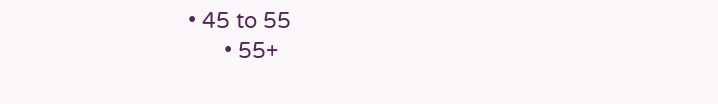• 45 to 55
      • 55+